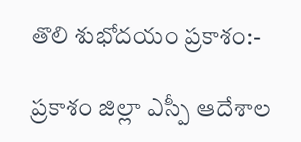తొలి శుభోదయం ప్రకాశం:-

ప్రకాశం జిల్లా ఎస్పీ ఆదేశాల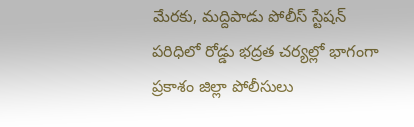మేరకు, మద్దిపాడు పోలీస్ స్టేషన్ పరిధిలో రోడ్డు భద్రత చర్యల్లో భాగంగా ప్రకాశం జిల్లా పోలీసులు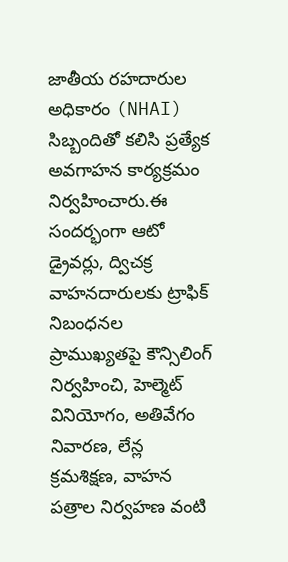జాతీయ రహదారుల అధికారం (NHAI) సిబ్బందితో కలిసి ప్రత్యేక అవగాహన కార్యక్రమం నిర్వహించారు.ఈ సందర్భంగా ఆటో డ్రైవర్లు, ద్విచక్ర వాహనదారులకు ట్రాఫిక్ నిబంధనల ప్రాముఖ్యతపై కౌన్సిలింగ్ నిర్వహించి, హెల్మెట్ వినియోగం, అతివేగం నివారణ, లేన్ల క్రమశిక్షణ, వాహన పత్రాల నిర్వహణ వంటి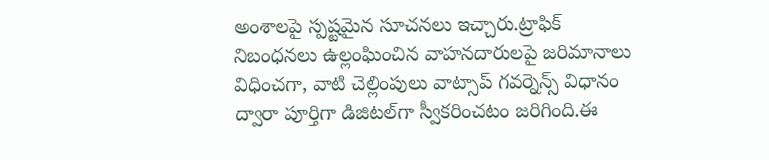అంశాలపై స్పష్టమైన సూచనలు ఇచ్చారు.ట్రాఫిక్ నిబంధనలు ఉల్లంఘించిన వాహనదారులపై జరిమానాలు విధించగా, వాటి చెల్లింపులు వాట్సాప్ గవర్నెన్స్ విధానం ద్వారా పూర్తిగా డిజిటల్‌గా స్వీకరించటం జరిగింది.ఈ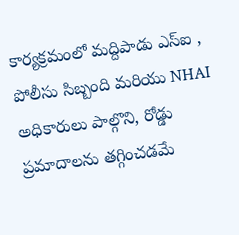కార్యక్రమంలో మద్దిపాడు ఎస్‌ఐ , పోలీసు సిబ్బంది మరియు NHAI అధికారులు పాల్గొని, రోడ్డు ప్రమాదాలను తగ్గించడమే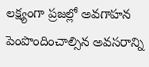లక్ష్యంగా ప్రజల్లో అవగాహన పెంపొందించాల్సిన అవసరాన్ని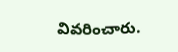వివరించారు.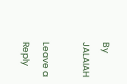By JALAIAH

Leave a Reply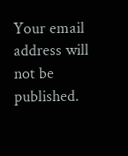Your email address will not be published.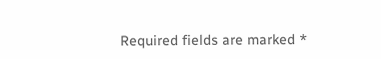Required fields are marked *